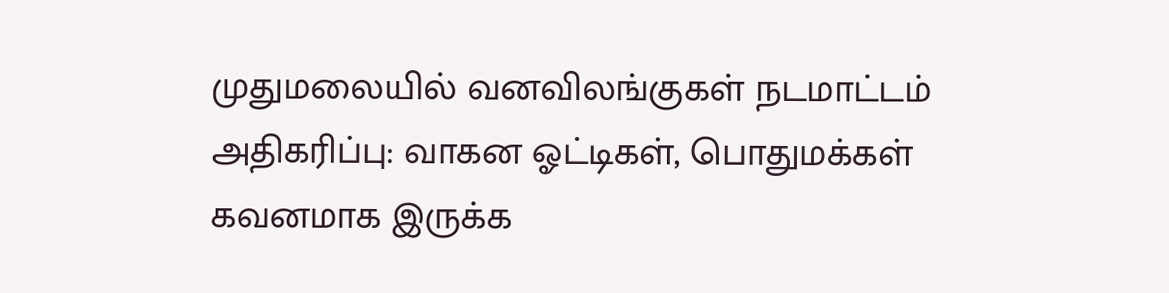முதுமலையில் வனவிலங்குகள் நடமாட்டம் அதிகரிப்பு: வாகன ஓட்டிகள், பொதுமக்கள் கவனமாக இருக்க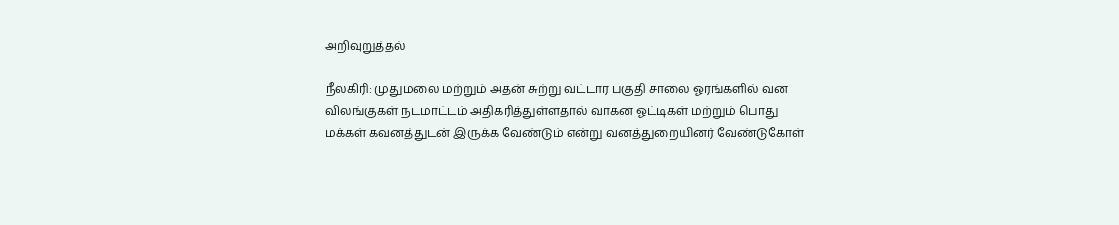அறிவுறுத்தல்

நீலகிரி: முதுமலை மற்றும் அதன் சுற்று வட்டார பகுதி சாலை ஓரங்களில் வன விலங்குகள் நடமாட்டம் அதிகரித்துள்ளதால் வாகன ஓட்டிகள் மற்றும் பொது மக்கள் கவனத்துடன் இருக்க வேண்டும் என்று வனத்துறையினர் வேண்டுகோள்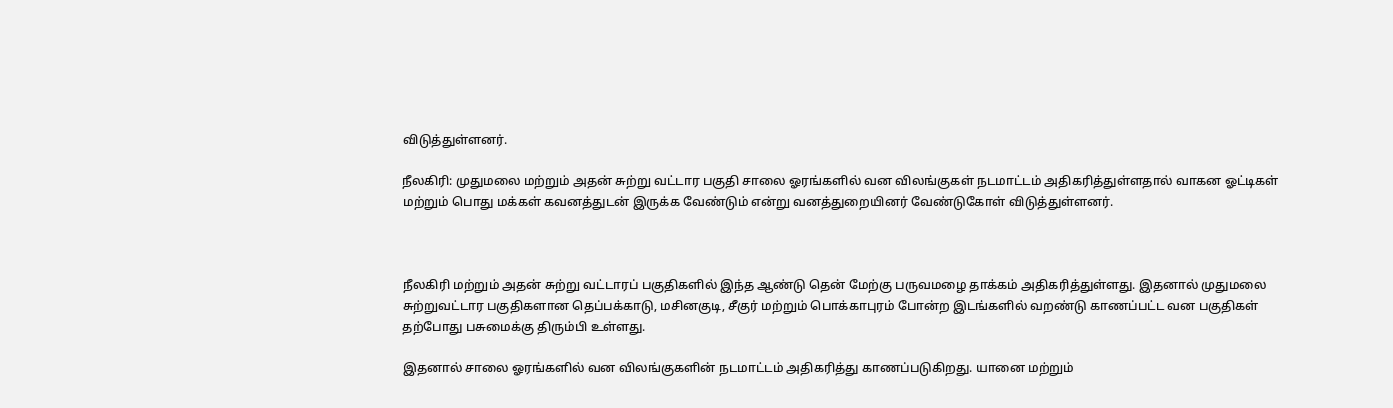விடுத்துள்ளனர்.

நீலகிரி: முதுமலை மற்றும் அதன் சுற்று வட்டார பகுதி சாலை ஓரங்களில் வன விலங்குகள் நடமாட்டம் அதிகரித்துள்ளதால் வாகன ஓட்டிகள் மற்றும் பொது மக்கள் கவனத்துடன் இருக்க வேண்டும் என்று வனத்துறையினர் வேண்டுகோள் விடுத்துள்ளனர்.



நீலகிரி மற்றும் அதன் சுற்று வட்டாரப் பகுதிகளில் இந்த ஆண்டு தென் மேற்கு பருவமழை தாக்கம் அதிகரித்துள்ளது. இதனால் முதுமலை சுற்றுவட்டார பகுதிகளான தெப்பக்காடு, மசினகுடி, சீகுர் மற்றும் பொக்காபுரம் போன்ற இடங்களில் வறண்டு காணப்பட்ட வன பகுதிகள் தற்போது பசுமைக்கு திரும்பி உள்ளது.

இதனால் சாலை ஓரங்களில் வன விலங்குகளின் நடமாட்டம் அதிகரித்து காணப்படுகிறது. யானை மற்றும்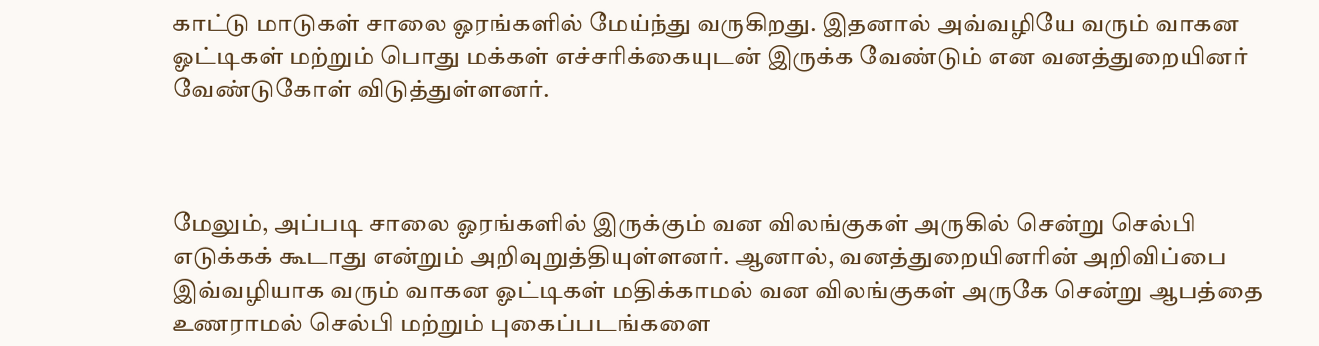காட்டு மாடுகள் சாலை ஓரங்களில் மேய்ந்து வருகிறது. இதனால் அவ்வழியே வரும் வாகன ஓட்டிகள் மற்றும் பொது மக்கள் எச்சரிக்கையுடன் இருக்க வேண்டும் என வனத்துறையினர் வேண்டுகோள் விடுத்துள்ளனர்.



மேலும், அப்படி சாலை ஓரங்களில் இருக்கும் வன விலங்குகள் அருகில் சென்று செல்பி எடுக்கக் கூடாது என்றும் அறிவுறுத்தியுள்ளனர். ஆனால், வனத்துறையினரின் அறிவிப்பை இவ்வழியாக வரும் வாகன ஓட்டிகள் மதிக்காமல் வன விலங்குகள் அருகே சென்று ஆபத்தை உணராமல் செல்பி மற்றும் புகைப்படங்களை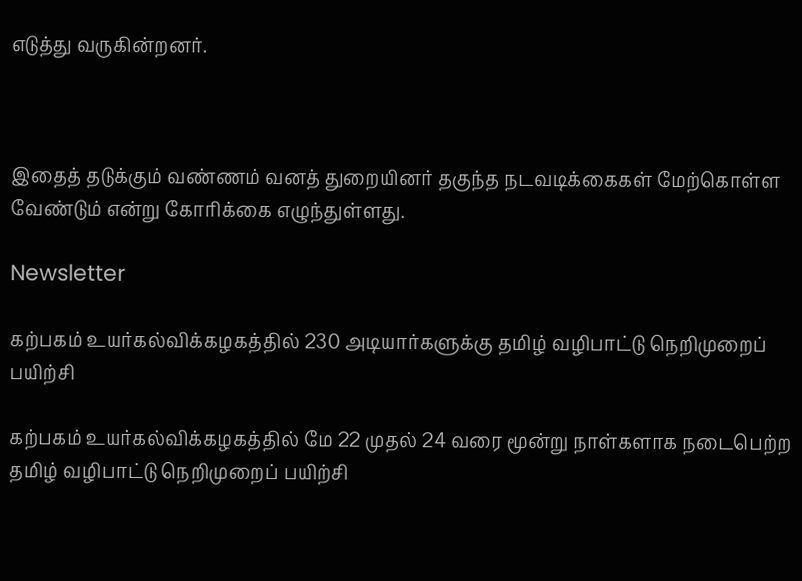எடுத்து வருகின்றனர்.



இதைத் தடுக்கும் வண்ணம் வனத் துறையினர் தகுந்த நடவடிக்கைகள் மேற்கொள்ள வேண்டும் என்று கோரிக்கை எழுந்துள்ளது.

Newsletter

கற்பகம் உயர்கல்விக்கழகத்தில் 230 அடியார்களுக்கு தமிழ் வழிபாட்டு நெறிமுறைப் பயிற்சி

கற்பகம் உயர்கல்விக்கழகத்தில் மே 22 முதல் 24 வரை மூன்று நாள்களாக நடைபெற்ற தமிழ் வழிபாட்டு நெறிமுறைப் பயிற்சி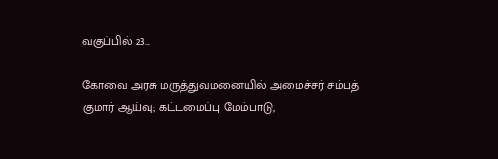வகுப்பில் 23...

கோவை அரசு மருத்துவமனையில் அமைச்சர் சம்பத் குமார் ஆய்வு; கட்டமைப்பு மேம்பாடு,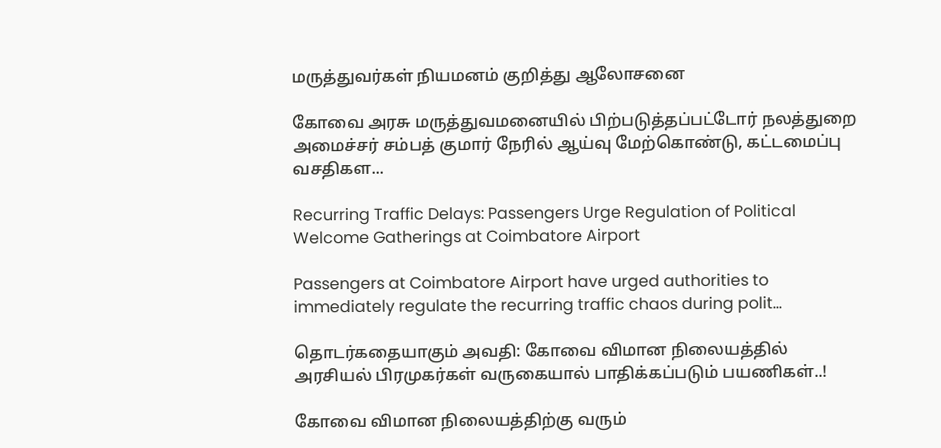மருத்துவர்கள் நியமனம் குறித்து ஆலோசனை

கோவை அரசு மருத்துவமனையில் பிற்படுத்தப்பட்டோர் நலத்துறை அமைச்சர் சம்பத் குமார் நேரில் ஆய்வு மேற்கொண்டு, கட்டமைப்பு வசதிகள...

Recurring Traffic Delays: Passengers Urge Regulation of Political Welcome Gatherings at Coimbatore Airport

Passengers at Coimbatore Airport have urged authorities to immediately regulate the recurring traffic chaos during polit...

தொடர்கதையாகும் அவதி: கோவை விமான நிலையத்தில் அரசியல் பிரமுகர்கள் வருகையால் பாதிக்கப்படும் பயணிகள்..!

கோவை விமான நிலையத்திற்கு வரும்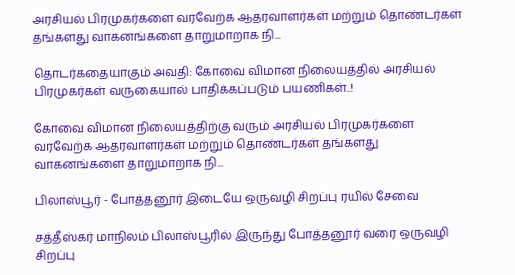அரசியல் பிரமுகர்களை வரவேற்க ஆதரவாளர்கள் மற்றும் தொண்டர்கள் தங்களது வாகனங்களை தாறுமாறாக நி...

தொடர்கதையாகும் அவதி: கோவை விமான நிலையத்தில் அரசியல் பிரமுகர்கள் வருகையால் பாதிக்கப்படும் பயணிகள்..!

கோவை விமான நிலையத்திற்கு வரும் அரசியல் பிரமுகர்களை வரவேற்க ஆதரவாளர்கள் மற்றும் தொண்டர்கள் தங்களது வாகனங்களை தாறுமாறாக நி...

பிலாஸ்பூர் - போத்தனூர் இடையே ஒருவழி சிறப்பு ரயில் சேவை

சத்தீஸ்கர் மாநிலம் பிலாஸ்பூரில் இருந்து போத்தனூர் வரை ஒருவழி சிறப்பு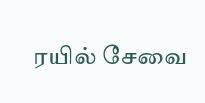ரயில் சேவை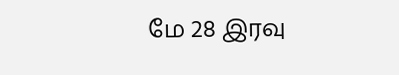மே 28 இரவு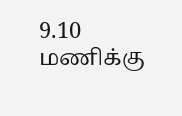9.10 மணிக்கு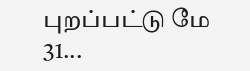புறப்பட்டு மே 31...